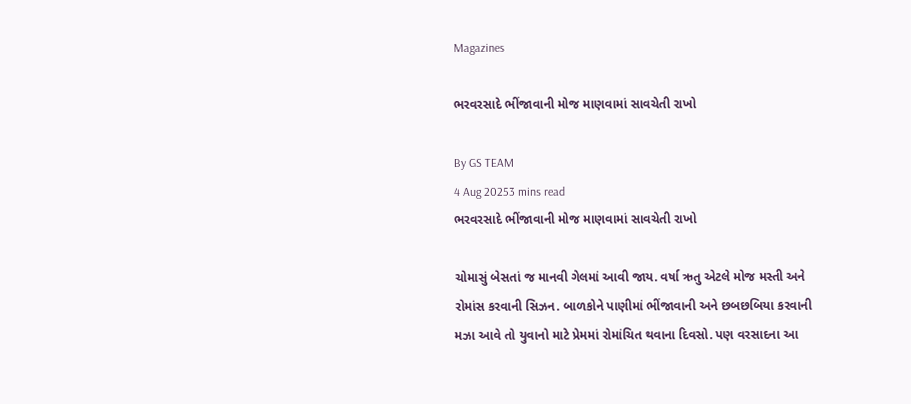Magazines

ભરવરસાદે ભીંજાવાની મોજ માણવામાં સાવચેતી રાખો

By GS TEAM
4 Aug 20253 mins read
ભરવરસાદે ભીંજાવાની મોજ માણવામાં સાવચેતી રાખો

ચોમાસું બેસતાં જ માનવી ગેલમાં આવી જાય. વર્ષા ઋતુ એટલે મોજ મસ્તી અને રોમાંસ કરવાની સિઝન. બાળકોને પાણીમાં ભીંજાવાની અને છબછબિયા કરવાની મઝા આવે તો યુવાનો માટે પ્રેમમાં રોમાંચિત થવાના દિવસો. પણ વરસાદના આ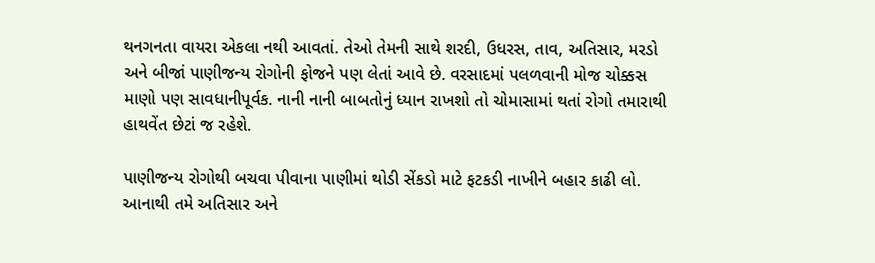થનગનતા વાયરા એકલા નથી આવતાં. તેઓ તેમની સાથે શરદી, ઉધરસ, તાવ, અતિસાર, મરડો અને બીજાં પાણીજન્ય રોગોની ફોજને પણ લેતાં આવે છે. વરસાદમાં પલળવાની મોજ ચોક્કસ માણો પણ સાવધાનીપૂર્વક. નાની નાની બાબતોનું ધ્યાન રાખશો તો ચોમાસામાં થતાં રોગો તમારાથી હાથવેંત છેટાં જ રહેશે.

પાણીજન્ય રોગોથી બચવા પીવાના પાણીમાં થોડી સેંકડો માટે ફટકડી નાખીને બહાર કાઢી લો. આનાથી તમે અતિસાર અને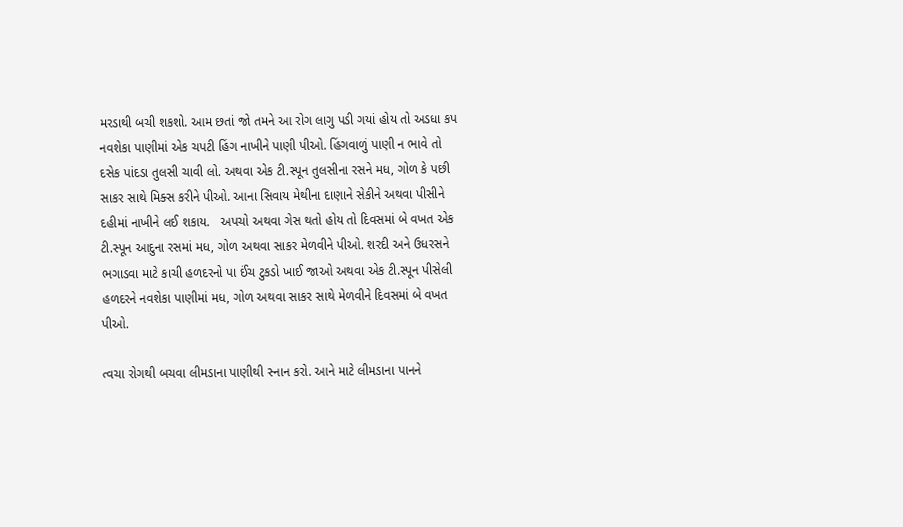મરડાથી બચી શકશો. આમ છતાં જો તમને આ રોગ લાગુ પડી ગયાં હોય તો અડધા કપ નવશેકા પાણીમાં એક ચપટી હિંગ નાખીને પાણી પીઓ. હિંગવાળું પાણી ન ભાવે તો દસેક પાંદડા તુલસી ચાવી લો. અથવા એક ટી.સ્પૂન તુલસીના રસને મધ, ગોળ કે પછી સાકર સાથે મિક્સ કરીને પીઓ. આના સિવાય મેથીના દાણાને સેકીને અથવા પીસીને દહીમાં નાખીને લઈ શકાય.   અપચો અથવા ગેસ થતો હોય તો દિવસમાં બે વખત એક ટી.સ્પૂન આદુના રસમાં મધ, ગોળ અથવા સાકર મેળવીને પીઓ. શરદી અને ઉધરસને ભગાડવા માટે કાચી હળદરનો પા ઈંચ ટુકડો ખાઈ જાઓ અથવા એક ટી.સ્પૂન પીસેલી હળદરને નવશેકા પાણીમાં મધ, ગોળ અથવા સાકર સાથે મેળવીને દિવસમાં બે વખત પીઓ.

ત્વચા રોગથી બચવા લીમડાના પાણીથી સ્નાન કરો. આને માટે લીમડાના પાનને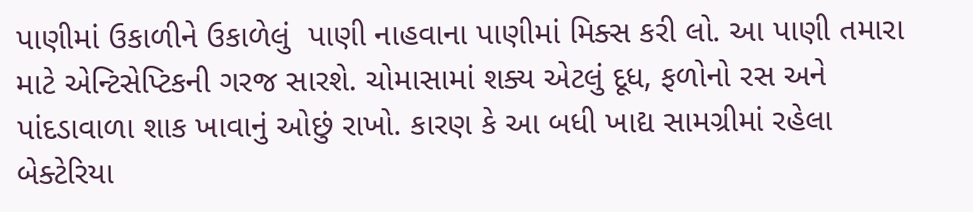પાણીમાં ઉકાળીને ઉકાળેલું  પાણી નાહવાના પાણીમાં મિક્સ કરી લો. આ પાણી તમારા માટે એન્ટિસેપ્ટિકની ગરજ સારશે. ચોમાસામાં શક્ય એટલું દૂધ, ફળોનો રસ અને પાંદડાવાળા શાક ખાવાનું ઓછું રાખો. કારણ કે આ બધી ખાદ્ય સામગ્રીમાં રહેલા બેક્ટેરિયા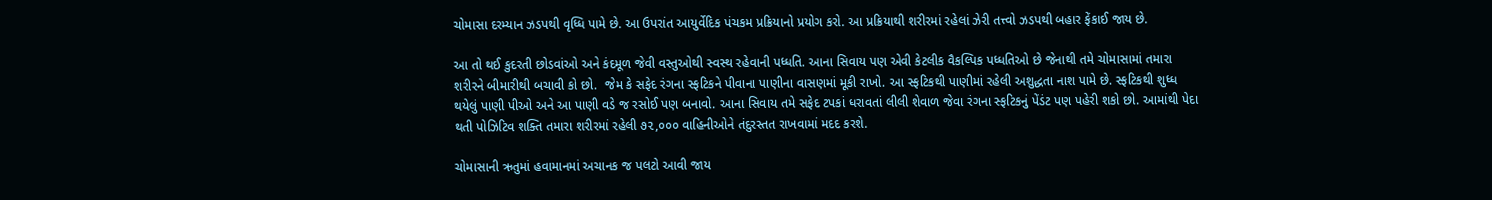ચોમાસા દરમ્યાન ઝડપથી વૃધ્ધિ પામે છે. આ ઉપરાંત આયુર્વેદિક પંચકમ પ્રક્રિયાનો પ્રયોગ કરો. આ પ્રક્રિયાથી શરીરમાં રહેલાં ઝેરી તત્ત્વો ઝડપથી બહાર ફેંકાઈ જાય છે.

આ તો થઈ કુદરતી છોડવાંઓ અને કંદમૂળ જેવી વસ્તુઓથી સ્વસ્થ રહેવાની પધ્ધતિ. આના સિવાય પણ એવી કેટલીક વૈકલ્પિક પધ્ધતિઓ છે જેનાથી તમે ચોમાસામાં તમારા શરીરને બીમારીથી બચાવી કો છો.  જેમ કે સફેદ રંગના સ્ફટિકને પીવાના પાણીના વાસણમાં મૂકી રાખો. આ સ્ફટિકથી પાણીમાં રહેલી અશુદ્ધતા નાશ પામે છે. સ્ફટિકથી શુધ્ધ થયેલું પાણી પીઓ અને આ પાણી વડે જ રસોઈ પણ બનાવો. આના સિવાય તમે સફેદ ટપકાં ધરાવતાં લીલી શેવાળ જેવા રંગના સ્ફટિકનું પેંડંટ પણ પહેરી શકો છો. આમાંથી પેદા થતી પોઝિટિવ શક્તિ તમારા શરીરમાં રહેલી ૭૨,૦૦૦ વાહિનીઓને તંદુરસ્તત રાખવામાં મદદ કરશે.

ચોમાસાની ઋતુમાં હવામાનમાં અચાનક જ પલટો આવી જાય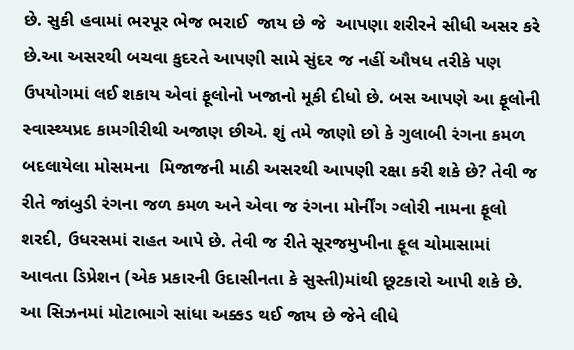છે. સુકી હવામાં ભરપૂર ભેજ ભરાઈ  જાય છે જે  આપણા શરીરને સીધી અસર કરે છે.આ અસરથી બચવા કુદરતે આપણી સામે સુંદર જ નહીં ઔષધ તરીકે પણ ઉપયોગમાં લઈ શકાય એવાં ફૂલોનો ખજાનો મૂકી દીધો છે. બસ આપણે આ ફૂલોની સ્વાસ્થ્યપ્રદ કામગીરીથી અજાણ છીએ. શું તમે જાણો છો કે ગુલાબી રંગના કમળ બદલાયેલા મોસમના  મિજાજની માઠી અસરથી આપણી રક્ષા કરી શકે છે? તેવી જ રીતે જાંબુડી રંગના જળ કમળ અને એવા જ રંગના મોર્નીંગ ગ્લોરી નામના ફૂલો શરદી, ઉધરસમાં રાહત આપે છે. તેવી જ રીતે સૂરજમુખીના ફૂલ ચોમાસામાં આવતા ડિપ્રેશન (એક પ્રકારની ઉદાસીનતા કે સુસ્તી)માંથી છૂટકારો આપી શકે છે. આ સિઝનમાં મોટાભાગે સાંધા અક્કડ થઈ જાય છે જેને લીધે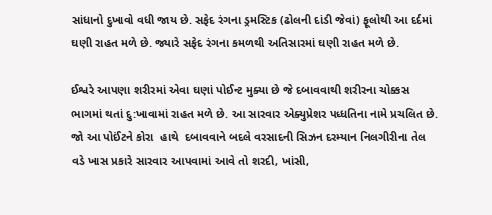સાંધાનો દુખાવો વધી જાય છે. સફેદ રંગના ડ્રમસ્ટિક (ઢોલની દાંડી જેવાં) ફૂલોથી આ દર્દમાં ઘણી રાહત મળે છે. જ્યારે સફેદ રંગના કમળથી અતિસારમાં ઘણી રાહત મળે છે.

ઈશ્વરે આપણા શરીરમાં એવા ઘણાં પોઈન્ટ મુક્યા છે જે દબાવવાથી શરીરના ચોક્કસ ભાગમાં થતાં દુ:ખાવામાં રાહત મળે છે. આ સારવાર એક્યુપ્રેશર પધ્ધતિના નામે પ્રચલિત છે. જો આ પોઈંટને કોરા  હાથે  દબાવવાને બદલે વરસાદની સિઝન દરમ્યાન નિલગીરીના તેલ વડે ખાસ પ્રકારે સારવાર આપવામાં આવે તો શરદી, ખાંસી,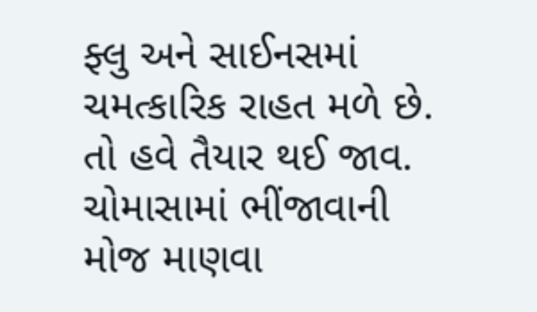ફ્લુ અને સાઈનસમાં ચમત્કારિક રાહત મળે છે. તો હવે તૈયાર થઈ જાવ. ચોમાસામાં ભીંજાવાની મોજ માણવા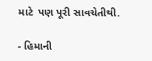માટે  પણ પૂરી સાવચેતીથી.

- હિમાની